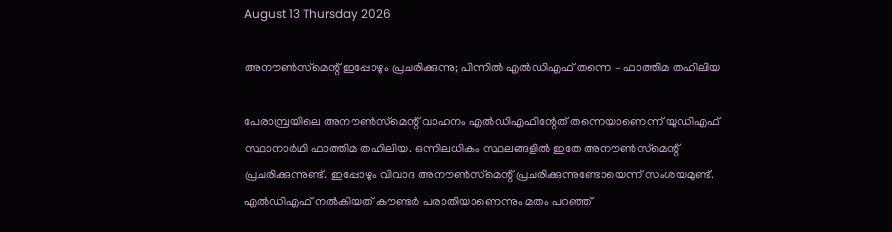August 13 Thursday 2026

അനൗണ്‍സ്‌മെന്റ് ഇപ്പോഴും പ്രചരിക്കുന്നു; പിന്നില്‍ എല്‍ഡിഎഫ് തന്നെ – ഫാത്തിമ തഹിലിയ

പേരാമ്പ്രയിലെ അനൗണ്‍സ്‌മെന്റ് വാഹനം എല്‍ഡിഎഫിന്റേത് തന്നെയാണെന്ന് യുഡിഎഫ് സ്ഥാനാര്‍ഥി ഫാത്തിമ തഹിലിയ. ഒന്നിലധികം സ്ഥലങ്ങളില്‍ ഇതേ അനൗണ്‍സ്‌മെന്റ് പ്രചരിക്കുന്നുണ്ട്. ഇപ്പോഴും വിവാദ അനൗണ്‍സ്‌മെന്റ് പ്രചരിക്കുന്നുണ്ടോയെന്ന് സംശയമുണ്ട്. എല്‍ഡിഎഫ് നല്‍കിയത് കൗണ്ടര്‍ പരാതിയാണെന്നും മതം പറഞ്ഞ്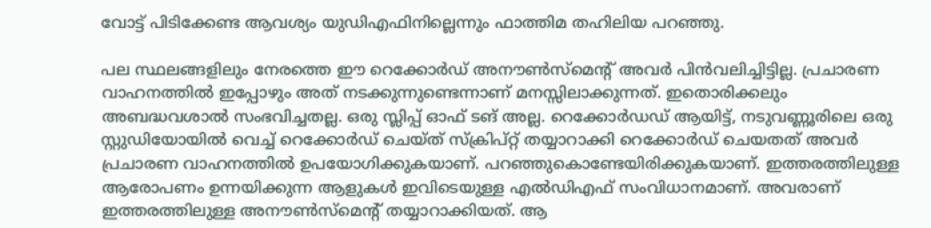വോട്ട് പിടിക്കേണ്ട ആവശ്യം യുഡിഎഫിനില്ലെന്നും ഫാത്തിമ തഹിലിയ പറഞ്ഞു.

പല സ്ഥലങ്ങളിലും നേരത്തെ ഈ റെക്കോര്‍ഡ് അനൗണ്‍സ്‌മെന്റ് അവര്‍ പിന്‍വലിച്ചിട്ടില്ല. പ്രചാരണ വാഹനത്തില്‍ ഇപ്പോഴും അത് നടക്കുന്നുണ്ടെന്നാണ് മനസ്സിലാക്കുന്നത്. ഇതൊരിക്കലും അബദ്ധവശാല്‍ സംഭവിച്ചതല്ല. ഒരു സ്ലിപ്പ് ഓഫ് ടങ് അല്ല. റെക്കോര്‍ഡഡ് ആയിട്ട്, നടുവണ്ണൂരിലെ ഒരു സ്റ്റുഡിയോയില്‍ വെച്ച് റെക്കോര്‍ഡ് ചെയ്ത് സ്‌ക്രിപ്റ്റ് തയ്യാറാക്കി റെക്കോര്‍ഡ് ചെയതത് അവര്‍ പ്രചാരണ വാഹനത്തില്‍ ഉപയോഗിക്കുകയാണ്. പറഞ്ഞുകൊണ്ടേയിരിക്കുകയാണ്. ഇത്തരത്തിലുള്ള ആരോപണം ഉന്നയിക്കുന്ന ആളുകള്‍ ഇവിടെയുള്ള എല്‍ഡിഎഫ് സംവിധാനമാണ്. അവരാണ് ഇത്തരത്തിലുള്ള അനൗണ്‍സ്‌മെന്റ് തയ്യാറാക്കിയത്. ആ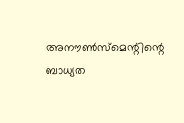അനൗണ്‍സ്‌മെന്റിന്റെ ബാധ്യത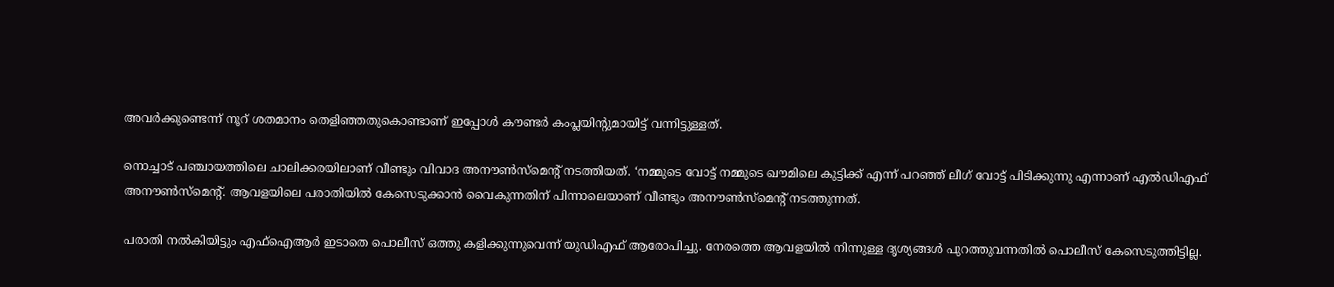അവര്‍ക്കുണ്ടെന്ന് നൂറ് ശതമാനം തെളിഞ്ഞതുകൊണ്ടാണ് ഇപ്പോള്‍ കൗണ്ടര്‍ കംപ്ലയിന്റുമായിട്ട് വന്നിട്ടുള്ളത്.

നൊച്ചാട് പഞ്ചായത്തിലെ ചാലിക്കരയിലാണ് വീണ്ടും വിവാദ അനൗണ്‍സ്‌മെന്റ് നടത്തിയത്. ‘നമ്മുടെ വോട്ട് നമ്മുടെ ഖൗമിലെ കുട്ടിക്ക് എന്ന് പറഞ്ഞ് ലീഗ് വോട്ട് പിടിക്കുന്നു എന്നാണ് എല്‍ഡിഎഫ് അനൗണ്‍സ്‌മെന്റ്. ആവളയിലെ പരാതിയില്‍ കേസെടുക്കാന്‍ വൈകുന്നതിന് പിന്നാലെയാണ് വീണ്ടും അനൗണ്‍സ്‌മെന്റ് നടത്തുന്നത്.

പരാതി നല്‍കിയിട്ടും എഫ്‌ഐആര്‍ ഇടാതെ പൊലീസ് ഒത്തു കളിക്കുന്നുവെന്ന് യുഡിഎഫ് ആരോപിച്ചു. നേരത്തെ ആവളയില്‍ നിന്നുള്ള ദൃശ്യങ്ങള്‍ പുറത്തുവന്നതില്‍ പൊലീസ് കേസെടുത്തിട്ടില്ല.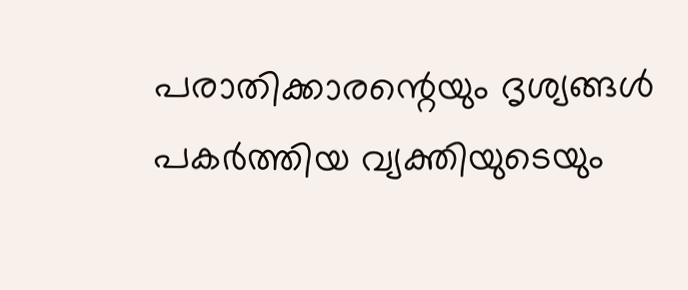പരാതിക്കാരന്റെയും ദൃശ്യങ്ങള്‍ പകര്‍ത്തിയ വ്യക്തിയുടെയും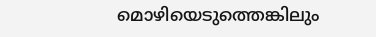മൊഴിയെടുത്തെങ്കിലും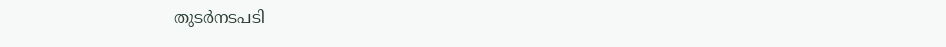തുടര്‍നടപടി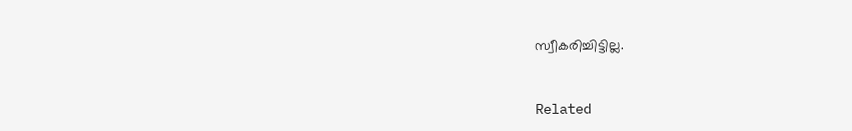സ്വീകരിച്ചിട്ടില്ല.



Related